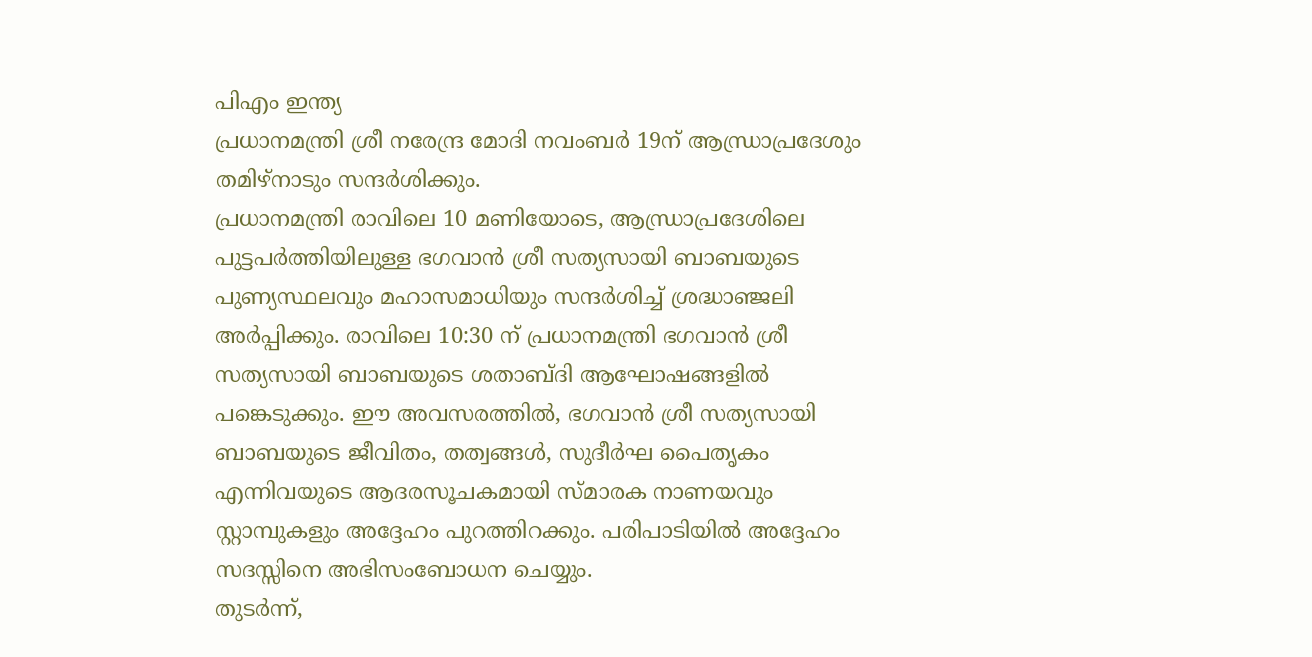പിഎം ഇന്ത്യ
പ്രധാനമന്ത്രി ശ്രീ നരേന്ദ്ര മോദി നവംബർ 19ന് ആന്ധ്രാപ്രദേശും തമിഴ്നാടും സന്ദർശിക്കും.
പ്രധാനമന്ത്രി രാവിലെ 10 മണിയോടെ, ആന്ധ്രാപ്രദേശിലെ പുട്ടപർത്തിയിലുള്ള ഭഗവാൻ ശ്രീ സത്യസായി ബാബയുടെ പുണ്യസ്ഥലവും മഹാസമാധിയും സന്ദർശിച്ച് ശ്രദ്ധാഞ്ജലി അർപ്പിക്കും. രാവിലെ 10:30 ന് പ്രധാനമന്ത്രി ഭഗവാൻ ശ്രീ സത്യസായി ബാബയുടെ ശതാബ്ദി ആഘോഷങ്ങളിൽ പങ്കെടുക്കും. ഈ അവസരത്തിൽ, ഭഗവാൻ ശ്രീ സത്യസായി ബാബയുടെ ജീവിതം, തത്വങ്ങൾ, സുദീർഘ പൈതൃകം എന്നിവയുടെ ആദരസൂചകമായി സ്മാരക നാണയവും സ്റ്റാമ്പുകളും അദ്ദേഹം പുറത്തിറക്കും. പരിപാടിയിൽ അദ്ദേഹം സദസ്സിനെ അഭിസംബോധന ചെയ്യും.
തുടർന്ന്,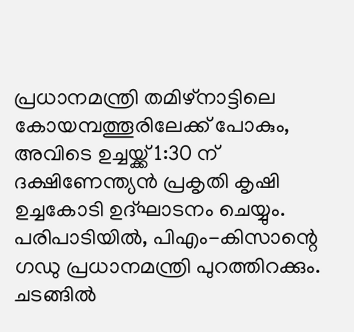പ്രധാനമന്ത്രി തമിഴ്നാട്ടിലെ കോയമ്പത്തൂരിലേക്ക് പോകും, അവിടെ ഉച്ചയ്ക്ക് 1:30 ന് ദക്ഷിണേന്ത്യൻ പ്രകൃതി കൃഷി ഉച്ചകോടി ഉദ്ഘാടനം ചെയ്യും. പരിപാടിയിൽ, പിഎം-കിസാന്റെ ഗഡു പ്രധാനമന്ത്രി പുറത്തിറക്കും. ചടങ്ങിൽ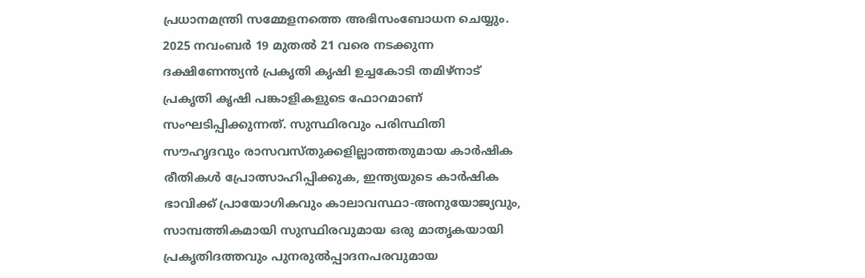പ്രധാനമന്ത്രി സമ്മേളനത്തെ അഭിസംബോധന ചെയ്യും.
2025 നവംബർ 19 മുതൽ 21 വരെ നടക്കുന്ന ദക്ഷിണേന്ത്യൻ പ്രകൃതി കൃഷി ഉച്ചകോടി തമിഴ്നാട് പ്രകൃതി കൃഷി പങ്കാളികളുടെ ഫോറമാണ് സംഘടിപ്പിക്കുന്നത്. സുസ്ഥിരവും പരിസ്ഥിതി സൗഹൃദവും രാസവസ്തുക്കളില്ലാത്തതുമായ കാർഷിക രീതികൾ പ്രോത്സാഹിപ്പിക്കുക, ഇന്ത്യയുടെ കാർഷിക ഭാവിക്ക് പ്രായോഗികവും കാലാവസ്ഥാ-അനുയോജ്യവും, സാമ്പത്തികമായി സുസ്ഥിരവുമായ ഒരു മാതൃകയായി പ്രകൃതിദത്തവും പുനരുൽപ്പാദനപരവുമായ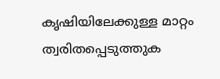കൃഷിയിലേക്കുള്ള മാറ്റം ത്വരിതപ്പെടുത്തുക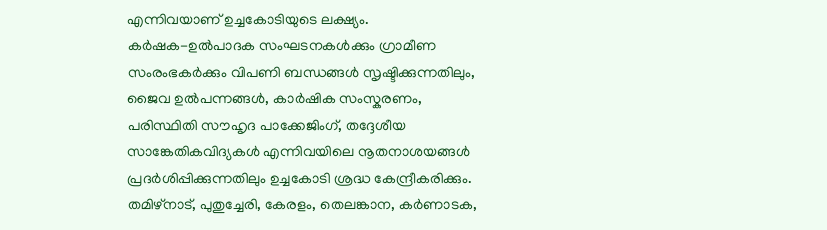എന്നിവയാണ് ഉച്ചകോടിയുടെ ലക്ഷ്യം.
കർഷക-ഉൽപാദക സംഘടനകൾക്കും ഗ്രാമീണ സംരംഭകർക്കും വിപണി ബന്ധങ്ങൾ സൃഷ്ടിക്കുന്നതിലും, ജൈവ ഉൽപന്നങ്ങൾ, കാർഷിക സംസ്കരണം, പരിസ്ഥിതി സൗഹൃദ പാക്കേജിംഗ്, തദ്ദേശീയ സാങ്കേതികവിദ്യകൾ എന്നിവയിലെ നൂതനാശയങ്ങൾ പ്രദർശിപ്പിക്കുന്നതിലും ഉച്ചകോടി ശ്രദ്ധ കേന്ദ്രീകരിക്കും. തമിഴ്നാട്, പുതുച്ചേരി, കേരളം, തെലങ്കാന, കർണാടക,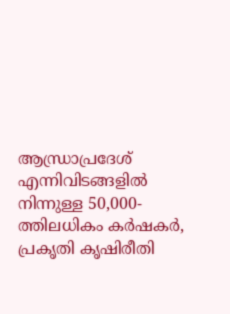ആന്ധ്രാപ്രദേശ് എന്നിവിടങ്ങളിൽ നിന്നുള്ള 50,000-ത്തിലധികം കർഷകർ, പ്രകൃതി കൃഷിരീതി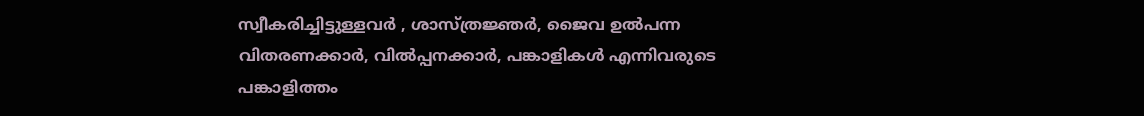സ്വീകരിച്ചിട്ടുള്ളവർ , ശാസ്ത്രജ്ഞർ, ജൈവ ഉൽപന്ന വിതരണക്കാർ, വിൽപ്പനക്കാർ, പങ്കാളികൾ എന്നിവരുടെ പങ്കാളിത്തം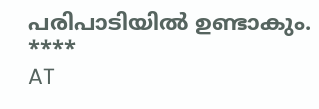പരിപാടിയിൽ ഉണ്ടാകും.
****
AT